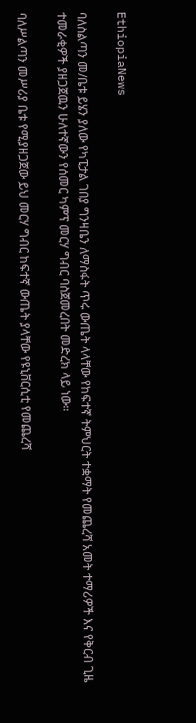EthiopiaNews

ባለስልጣን መ/ቤቱ ይሄን ያለው የካፒታል ገበያ ግንዛቤን ለማስፋት ጥሩ ውጤት ላላቸው የከፍተኛ ትምህርት ተቋማት የመጨረሻ አመት ተማሪዎች እና የቅርብ ጊዜ ተመራቂዎች ያዘጋጀዉን ሁለተኛውን የሰመር ካምፕ መርሃ ግብር ባስጀመረበት መድረክ ላይ ነው።

ባለሥልጣን መሥሪያ ቤቱ የሚያዘጋጀው ይህ መርሃ ግብር ከፍተኛ ውጤት ያላቸው የዩኒቨርሲቲ የመጨረሻ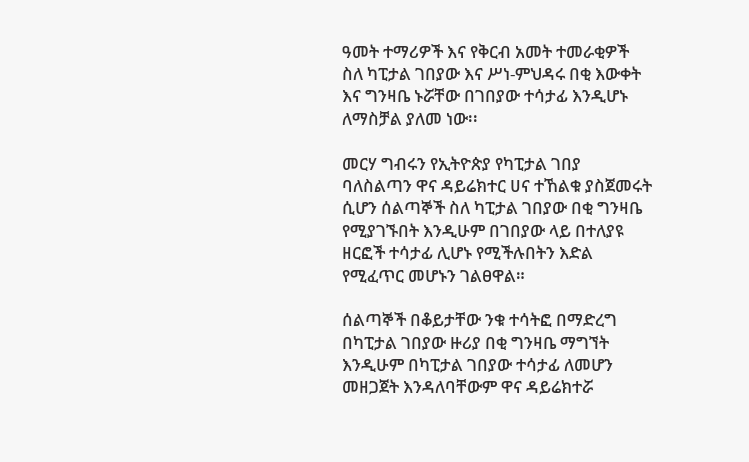ዓመት ተማሪዎች እና የቅርብ አመት ተመራቂዎች ስለ ካፒታል ገበያው እና ሥነ-ምህዳሩ በቂ እውቀት እና ግንዛቤ ኑሯቸው በገበያው ተሳታፊ እንዲሆኑ ለማስቻል ያለመ ነው፡፡

መርሃ ግብሩን የኢትዮጵያ የካፒታል ገበያ ባለስልጣን ዋና ዳይሬክተር ሀና ተኸልቁ ያስጀመሩት ሲሆን ሰልጣኞች ስለ ካፒታል ገበያው በቂ ግንዛቤ የሚያገኙበት እንዲሁም በገበያው ላይ በተለያዩ ዘርፎች ተሳታፊ ሊሆኑ የሚችሉበትን እድል የሚፈጥር መሆኑን ገልፀዋል።

ሰልጣኞች በቆይታቸው ንቁ ተሳትፎ በማድረግ በካፒታል ገበያው ዙሪያ በቂ ግንዛቤ ማግኘት እንዲሁም በካፒታል ገበያው ተሳታፊ ለመሆን መዘጋጀት እንዳለባቸውም ዋና ዳይሬክተሯ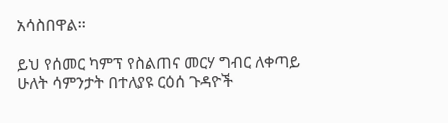አሳስበዋል፡፡

ይህ የሰመር ካምፕ የስልጠና መርሃ ግብር ለቀጣይ ሁለት ሳምንታት በተለያዩ ርዕሰ ጉዳዮች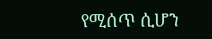የሚሰጥ ሲሆን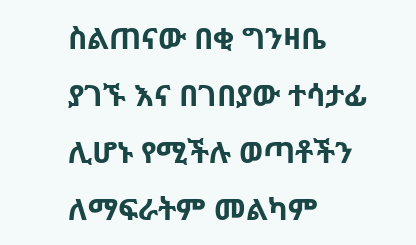ስልጠናው በቂ ግንዛቤ ያገኙ እና በገበያው ተሳታፊ ሊሆኑ የሚችሉ ወጣቶችን ለማፍራትም መልካም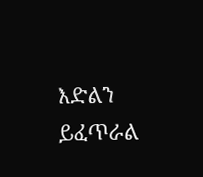እድልን ይፈጥራል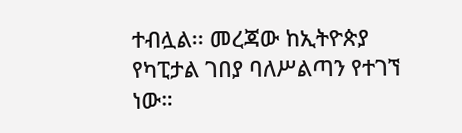ተብሏል፡፡ መረጃው ከኢትዮጵያ የካፒታል ገበያ ባለሥልጣን የተገኘ ነው።